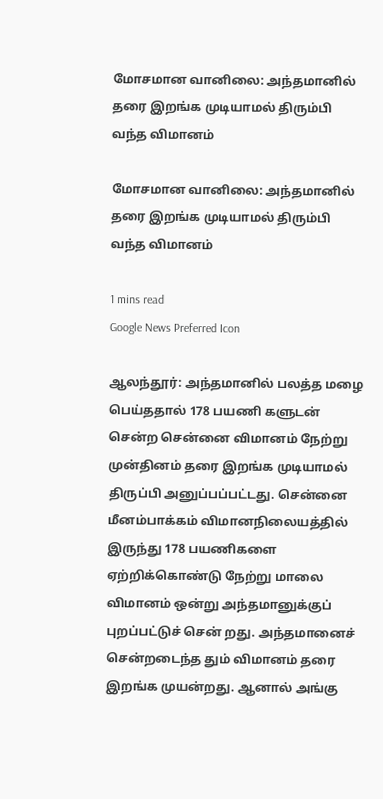மோசமான வானிலை: அந்தமானில் தரை இறங்க முடியாமல் திரும்பி வந்த விமானம்

மோசமான வானிலை: அந்தமானில் தரை இறங்க முடியாமல் திரும்பி வந்த விமானம்

1 mins read
Google News Preferred Icon

ஆலந்தூர்: அந்தமானில் பலத்த மழை பெய்ததால் 178 பயணி களுடன் சென்ற சென்னை விமானம் நேற்று முன்தினம் தரை இறங்க முடியாமல் திருப்பி அனுப்பப்பட்டது. சென்னை மீனம்பாக்கம் விமானநிலையத்தில் இருந்து 178 பயணிகளை ஏற்றிக்கொண்டு நேற்று மாலை விமானம் ஒன்று அந்தமானுக்குப் புறப்பட்டுச் சென் றது. அந்தமானைச் சென்றடைந்த தும் விமானம் தரை இறங்க முயன்றது. ஆனால் அங்கு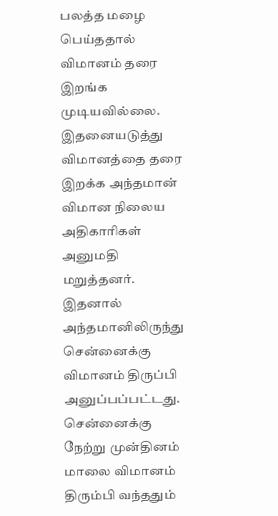பலத்த மழை பெய்ததால் விமானம் தரை இறங்க முடியவில்லை. இதனையடுத்து விமானத்தை தரை இறக்க அந்தமான் விமான நிலைய அதிகாரிகள் அனுமதி மறுத்தனர். இதனால் அந்தமானிலிருந்து சென்னைக்கு விமானம் திருப்பி அனுப்பப்பட்டது. சென்னைக்கு நேற்று முன்தினம் மாலை விமானம் திரும்பி வந்ததும்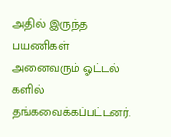அதில் இருந்த பயணிகள் அனைவரும் ஓட்டல் களில் தங்கவைக்கப்பட்டனர்.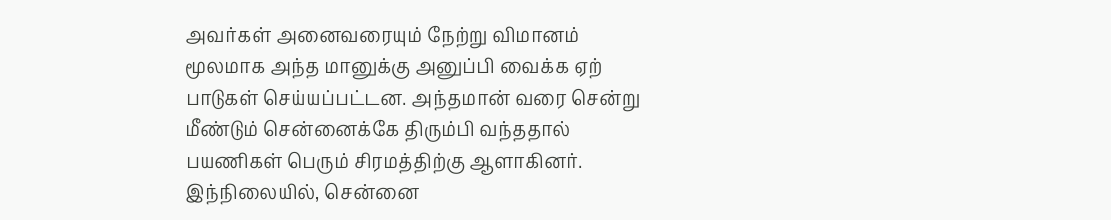அவர்கள் அனைவரையும் நேற்று விமானம் மூலமாக அந்த மானுக்கு அனுப்பி வைக்க ஏற் பாடுகள் செய்யப்பட்டன. அந்தமான் வரை சென்று மீண்டும் சென்னைக்கே திரும்பி வந்ததால் பயணிகள் பெரும் சிரமத்திற்கு ஆளாகினர். இந்நிலையில், சென்னை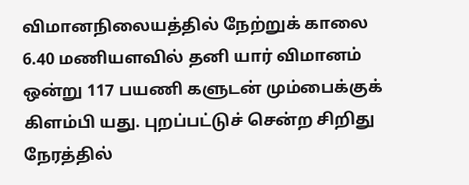விமானநிலையத்தில் நேற்றுக் காலை 6.40 மணியளவில் தனி யார் விமானம் ஒன்று 117 பயணி களுடன் மும்பைக்குக் கிளம்பி யது. புறப்பட்டுச் சென்ற சிறிது நேரத்தில்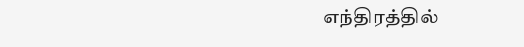எந்திரத்தில்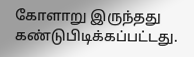கோளாறு இருந்தது கண்டுபிடிக்கப்பட்டது.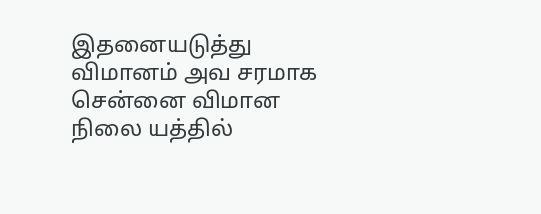இதனையடுத்து விமானம் அவ சரமாக சென்னை விமான நிலை யத்தில்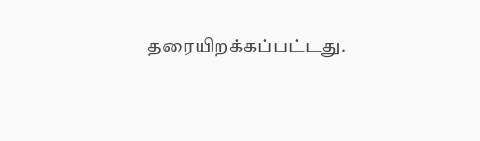தரையிறக்கப்பட்டது.